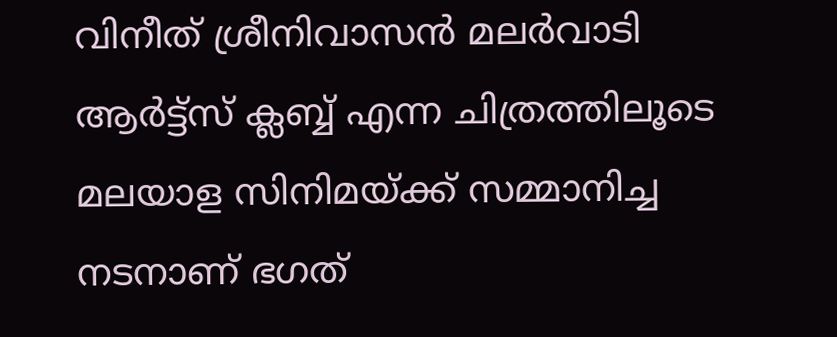വിനീത് ശ്രീനിവാസൻ മലർവാടി ആർട്ട്സ് ക്ലബ്ബ് എന്ന ചിത്രത്തിലൂടെ മലയാള സിനിമയ്ക്ക് സമ്മാനിച്ച നടനാണ് ഭഗത്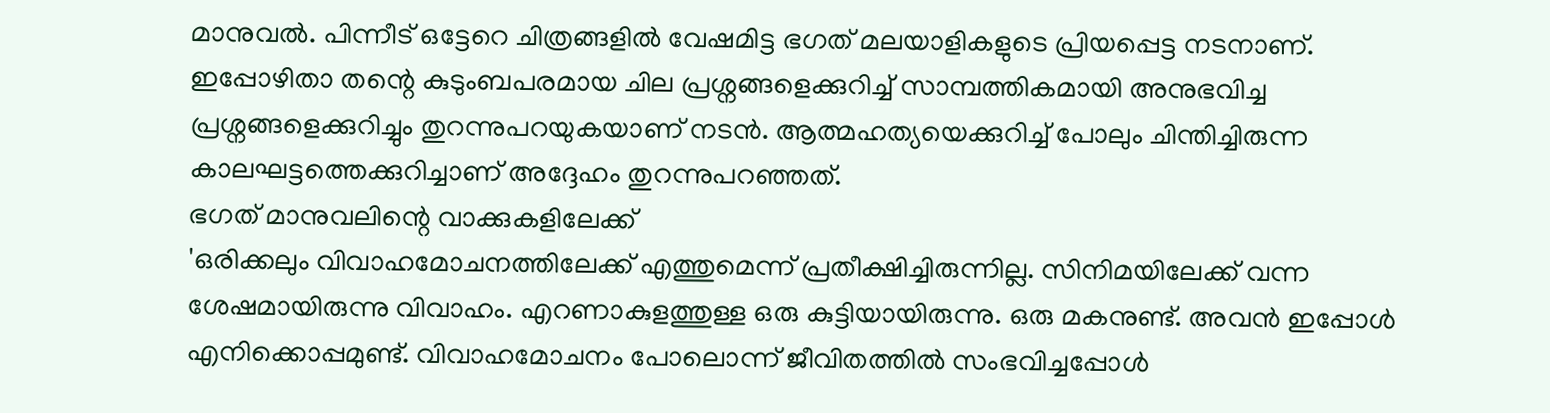മാനുവൽ. പിന്നീട് ഒട്ടേറെ ചിത്രങ്ങളിൽ വേഷമിട്ട ഭഗത് മലയാളികളുടെ പ്രിയപ്പെട്ട നടനാണ്. ഇപ്പോഴിതാ തന്റെ കുടുംബപരമായ ചില പ്രശ്നങ്ങളെക്കുറിച്ച് സാമ്പത്തികമായി അനുഭവിച്ച പ്രശ്നങ്ങളെക്കുറിച്ചും തുറന്നുപറയുകയാണ് നടൻ. ആത്മഹത്യയെക്കുറിച്ച് പോലും ചിന്തിച്ചിരുന്ന കാലഘട്ടത്തെക്കുറിച്ചാണ് അദ്ദേഹം തുറന്നുപറഞ്ഞത്.
ഭഗത് മാനുവലിന്റെ വാക്കുകളിലേക്ക്
'ഒരിക്കലും വിവാഹമോചനത്തിലേക്ക് എത്തുമെന്ന് പ്രതീക്ഷിച്ചിരുന്നില്ല. സിനിമയിലേക്ക് വന്ന ശേഷമായിരുന്നു വിവാഹം. എറണാകുളത്തുള്ള ഒരു കുട്ടിയായിരുന്നു. ഒരു മകനുണ്ട്. അവൻ ഇപ്പോൾ എനിക്കൊപ്പമുണ്ട്. വിവാഹമോചനം പോലൊന്ന് ജീവിതത്തിൽ സംഭവിച്ചപ്പോൾ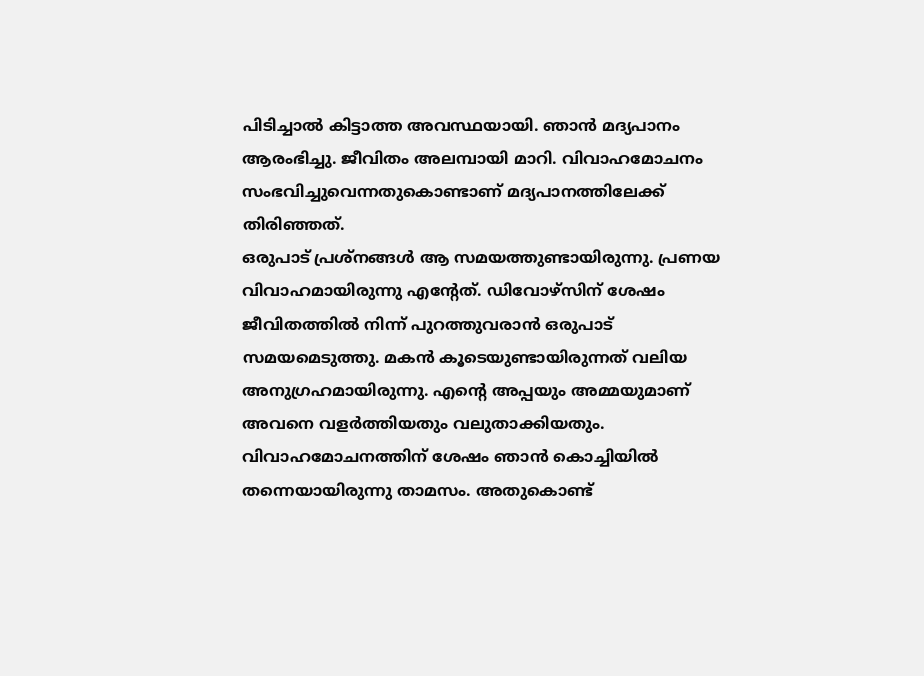പിടിച്ചാൽ കിട്ടാത്ത അവസ്ഥയായി. ഞാൻ മദ്യപാനം ആരംഭിച്ചു. ജീവിതം അലമ്പായി മാറി. വിവാഹമോചനം സംഭവിച്ചുവെന്നതുകൊണ്ടാണ് മദ്യപാനത്തിലേക്ക് തിരിഞ്ഞത്.
ഒരുപാട് പ്രശ്നങ്ങൾ ആ സമയത്തുണ്ടായിരുന്നു. പ്രണയ വിവാഹമായിരുന്നു എന്റേത്. ഡിവോഴ്സിന് ശേഷം ജീവിതത്തിൽ നിന്ന് പുറത്തുവരാൻ ഒരുപാട് സമയമെടുത്തു. മകൻ കൂടെയുണ്ടായിരുന്നത് വലിയ അനുഗ്രഹമായിരുന്നു. എന്റെ അപ്പയും അമ്മയുമാണ് അവനെ വളർത്തിയതും വലുതാക്കിയതും. വിവാഹമോചനത്തിന് ശേഷം ഞാൻ കൊച്ചിയിൽ തന്നെയായിരുന്നു താമസം. അതുകൊണ്ട്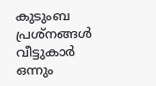കുടുംബ പ്രശ്നങ്ങൾ വീട്ടുകാർ ഒന്നും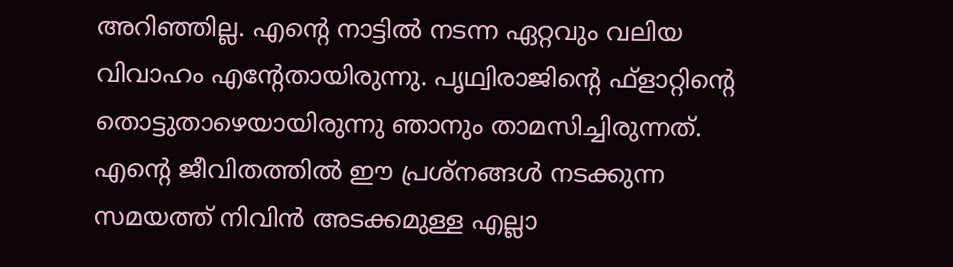അറിഞ്ഞില്ല. എന്റെ നാട്ടിൽ നടന്ന ഏറ്റവും വലിയ വിവാഹം എന്റേതായിരുന്നു. പൃഥ്വിരാജിന്റെ ഫ്ളാറ്റിന്റെ തൊട്ടുതാഴെയായിരുന്നു ഞാനും താമസിച്ചിരുന്നത്.
എന്റെ ജീവിതത്തിൽ ഈ പ്രശ്നങ്ങൾ നടക്കുന്ന സമയത്ത് നിവിൻ അടക്കമുള്ള എല്ലാ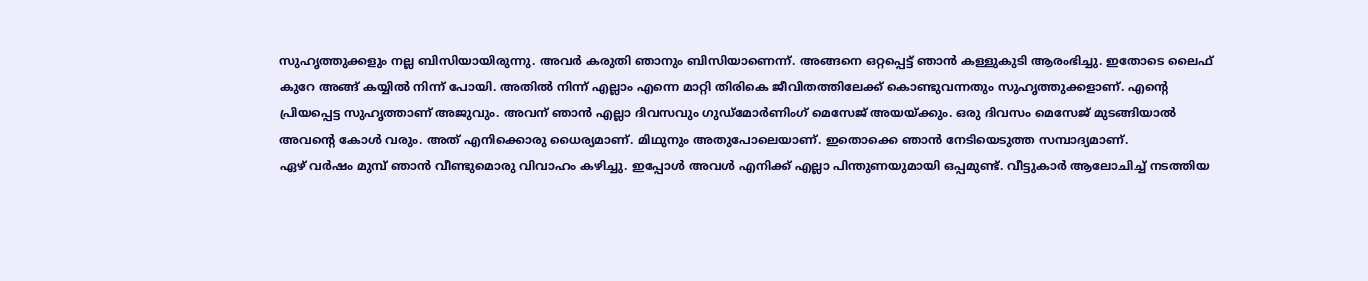സുഹൃത്തുക്കളും നല്ല ബിസിയായിരുന്നു. അവർ കരുതി ഞാനും ബിസിയാണെന്ന്. അങ്ങനെ ഒറ്റപ്പെട്ട് ഞാൻ കള്ളുകുടി ആരംഭിച്ചു. ഇതോടെ ലൈഫ് കുറേ അങ്ങ് കയ്യിൽ നിന്ന് പോയി. അതിൽ നിന്ന് എല്ലാം എന്നെ മാറ്റി തിരികെ ജീവിതത്തിലേക്ക് കൊണ്ടുവന്നതും സുഹൃത്തുക്കളാണ്. എന്റെ പ്രിയപ്പെട്ട സുഹൃത്താണ് അജുവും. അവന് ഞാൻ എല്ലാ ദിവസവും ഗുഡ്മോർണിംഗ് മെസേജ് അയയ്ക്കും. ഒരു ദിവസം മെസേജ് മുടങ്ങിയാൽ അവന്റെ കോൾ വരും. അത് എനിക്കൊരു ധൈര്യമാണ്. മിഥുനും അതുപോലെയാണ്. ഇതൊക്കെ ഞാൻ നേടിയെടുത്ത സമ്പാദ്യമാണ്.
ഏഴ് വർഷം മുമ്പ് ഞാൻ വീണ്ടുമൊരു വിവാഹം കഴിച്ചു. ഇപ്പോൾ അവൾ എനിക്ക് എല്ലാ പിന്തുണയുമായി ഒപ്പമുണ്ട്. വീട്ടുകാർ ആലോചിച്ച് നടത്തിയ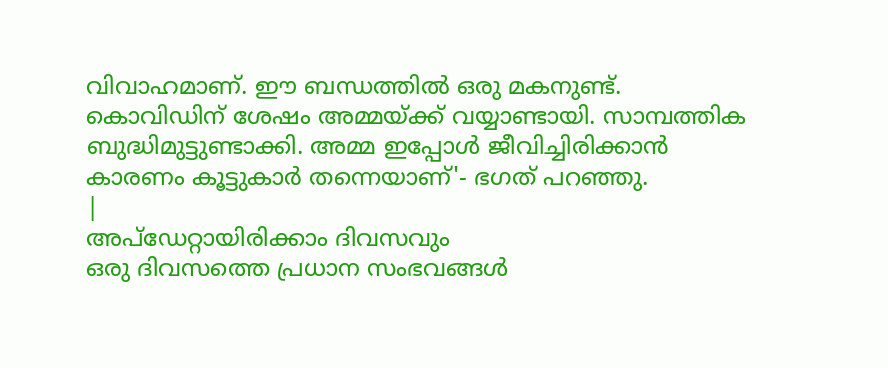വിവാഹമാണ്. ഈ ബന്ധത്തിൽ ഒരു മകനുണ്ട്. കൊവിഡിന് ശേഷം അമ്മയ്ക്ക് വയ്യാണ്ടായി. സാമ്പത്തിക ബുദ്ധിമുട്ടുണ്ടാക്കി. അമ്മ ഇപ്പോൾ ജീവിച്ചിരിക്കാൻ കാരണം കൂട്ടുകാർ തന്നെയാണ്'- ഭഗത് പറഞ്ഞു.
|
അപ്ഡേറ്റായിരിക്കാം ദിവസവും
ഒരു ദിവസത്തെ പ്രധാന സംഭവങ്ങൾ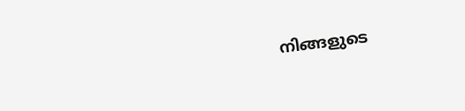നിങ്ങളുടെ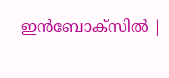ഇൻബോക്സിൽ |